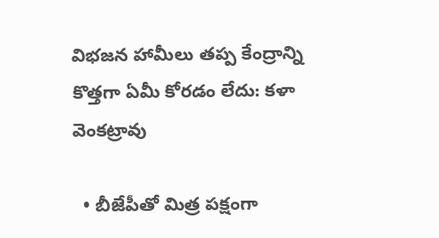విభజన హామీలు తప్ప కేంద్రాన్ని కొత్తగా ఏమీ కోరడం లేదు: కళా వెంకట్రావు

  • బీజేపీతో మిత్ర పక్షంగా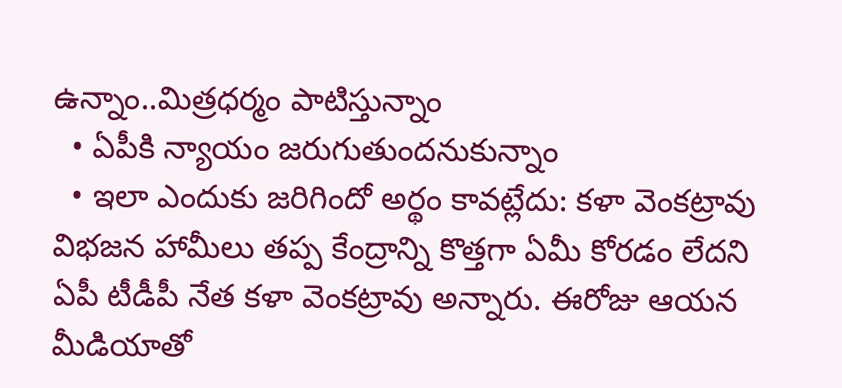ఉన్నాం..మిత్రధర్మం పాటిస్తున్నాం
  • ఏపీకి న్యాయం జరుగుతుందనుకున్నాం
  • ఇలా ఎందుకు జరిగిందో అర్థం కావట్లేదు: కళా వెంకట్రావు
విభజన హామీలు తప్ప కేంద్రాన్ని కొత్తగా ఏమీ కోరడం లేదని ఏపీ టీడీపీ నేత కళా వెంకట్రావు అన్నారు. ఈరోజు ఆయన మీడియాతో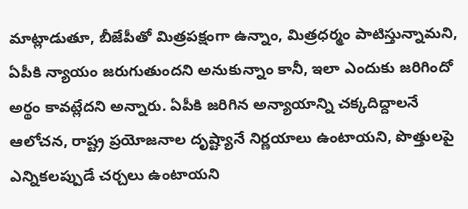మాట్లాడుతూ, బీజేపీతో మిత్రపక్షంగా ఉన్నాం, మిత్రధర్మం పాటిస్తున్నామని, ఏపీకి న్యాయం జరుగుతుందని అనుకున్నాం కానీ, ఇలా ఎందుకు జరిగిందో అర్థం కావట్లేదని అన్నారు. ఏపీకి జరిగిన అన్యాయాన్ని చక్కదిద్దాలనే ఆలోచన, రాష్ట్ర ప్రయోజనాల దృష్ట్యానే నిర్ణయాలు ఉంటాయని, పొత్తులపై ఎన్నికలప్పుడే చర్చలు ఉంటాయని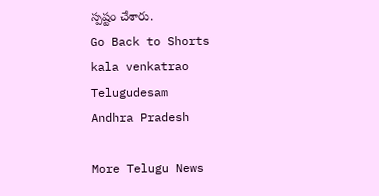స్పష్టం చేశారు.
Go Back to Shorts
kala venkatrao
Telugudesam
Andhra Pradesh

More Telugu News